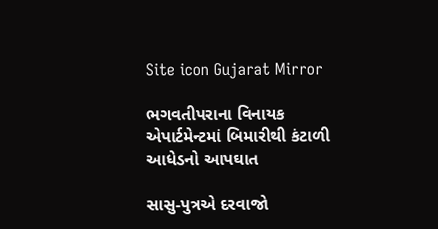Site icon Gujarat Mirror

ભગવતીપરાના વિનાયક એપાર્ટમેન્ટમાં બિમારીથી કંટાળી આધેડનો આપઘાત

સાસુ-પુત્રએ દરવાજો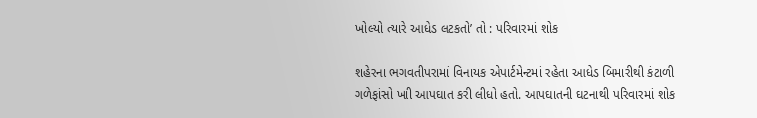ખોલ્યો ત્યારે આધેડ લટકતો’ તો : પરિવારમાં શોક

શહેરના ભગવતીપરામાં વિનાયક એપાર્ટમેન્ટમાં રહેતા આધેડ બિમારીથી કંટાળી ગળેફાંસો ખાી આપઘાત કરી લીધો હતો. આપઘાતની ઘટનાથી પરિવારમાં શોક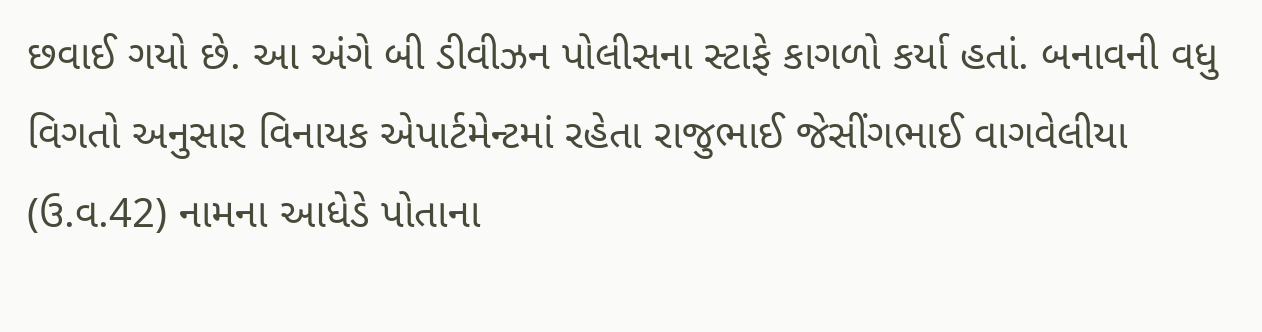છવાઈ ગયો છે. આ અંગે બી ડીવીઝન પોલીસના સ્ટાફે કાગળો કર્યા હતાં. બનાવની વધુ વિગતો અનુસાર વિનાયક એપાર્ટમેન્ટમાં રહેતા રાજુભાઈ જેસીંગભાઈ વાગવેલીયા (ઉ.વ.42) નામના આધેડે પોતાના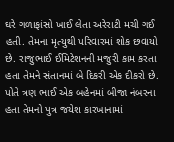ઘરે ગળાફાંસો ખાઈ લેતા અરેરાટી મચી ગઈ હતી. તેમના મૃત્યુથી પરિવારમાં શોક છવાયો છે. રાજુભાઈ ઈમિટેશનની મજુરી કામ કરતા હતા તેમને સંતાનમાં બે દિકરી એક દીકરો છે. પોતે ત્રણ ભાઈ એક બહેનમાં બીજા નંબરના હતા તેમનો પુત્ર જયેશ કારખાનામાં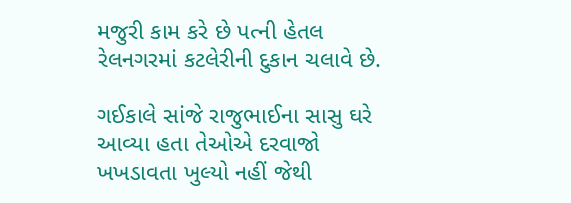મજુરી કામ કરે છે પત્ની હેતલ રેલનગરમાં કટલેરીની દુકાન ચલાવે છે.

ગઈકાલે સાંજે રાજુભાઈના સાસુ ઘરે આવ્યા હતા તેઓએ દરવાજો ખખડાવતા ખુલ્યો નહીં જેથી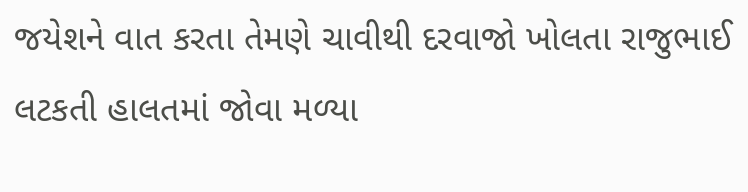જયેશને વાત કરતા તેમણે ચાવીથી દરવાજો ખોલતા રાજુભાઈ લટકતી હાલતમાં જોવા મળ્યા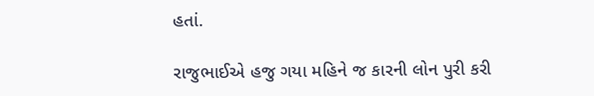હતાં.

રાજુભાઈએ હજુ ગયા મહિને જ કારની લોન પુરી કરી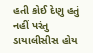હતી કોઈ દેણુ હતું નહીં પરંતુ ડાયાલીસીસ હોય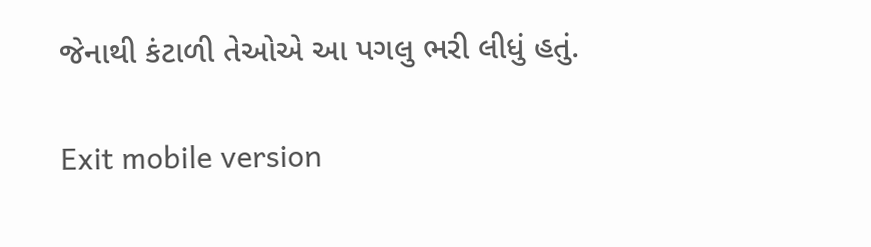જેનાથી કંટાળી તેઓએ આ પગલુ ભરી લીધું હતું.

Exit mobile version